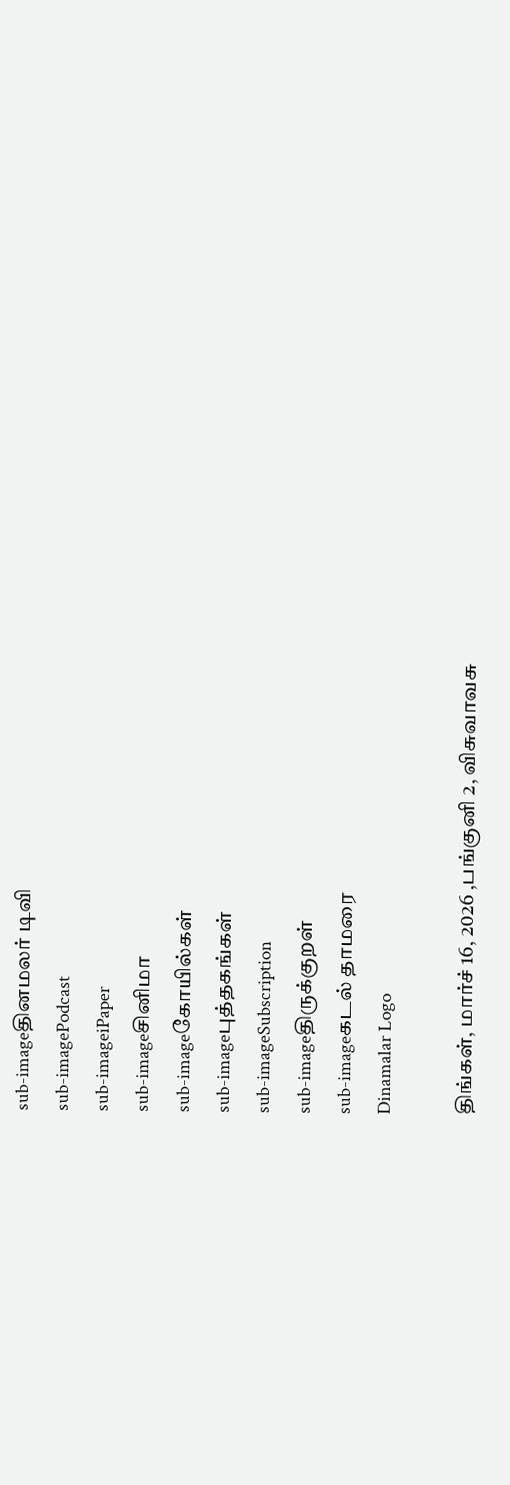sub-imageதினமலர் டிவி
sub-imagePodcast
sub-imageiPaper
sub-imageசினிமா
sub-imageகோயில்கள்
sub-imageபுத்தகங்கள்
sub-imageSubscription
sub-imageதிருக்குறள்
sub-imageகடல் தாமரை
Dinamalar Logo

திங்கள், மார்ச் 16, 2026 ,பங்குனி 2, விசுவாவசு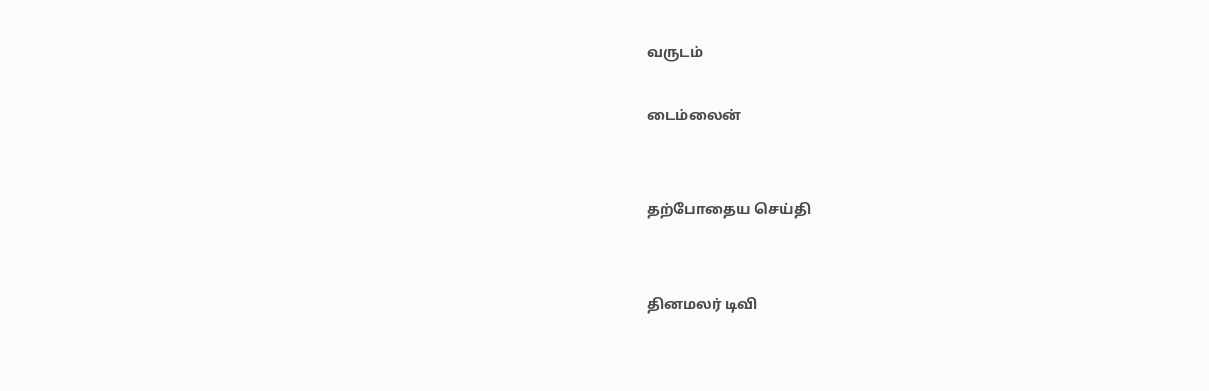வருடம்

டைம்லைன்


தற்போதைய செய்தி


தினமலர் டிவி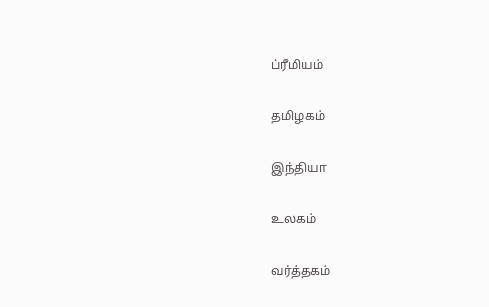ப்ரீமியம்


தமிழகம்


இந்தியா


உலகம்


வர்த்தகம்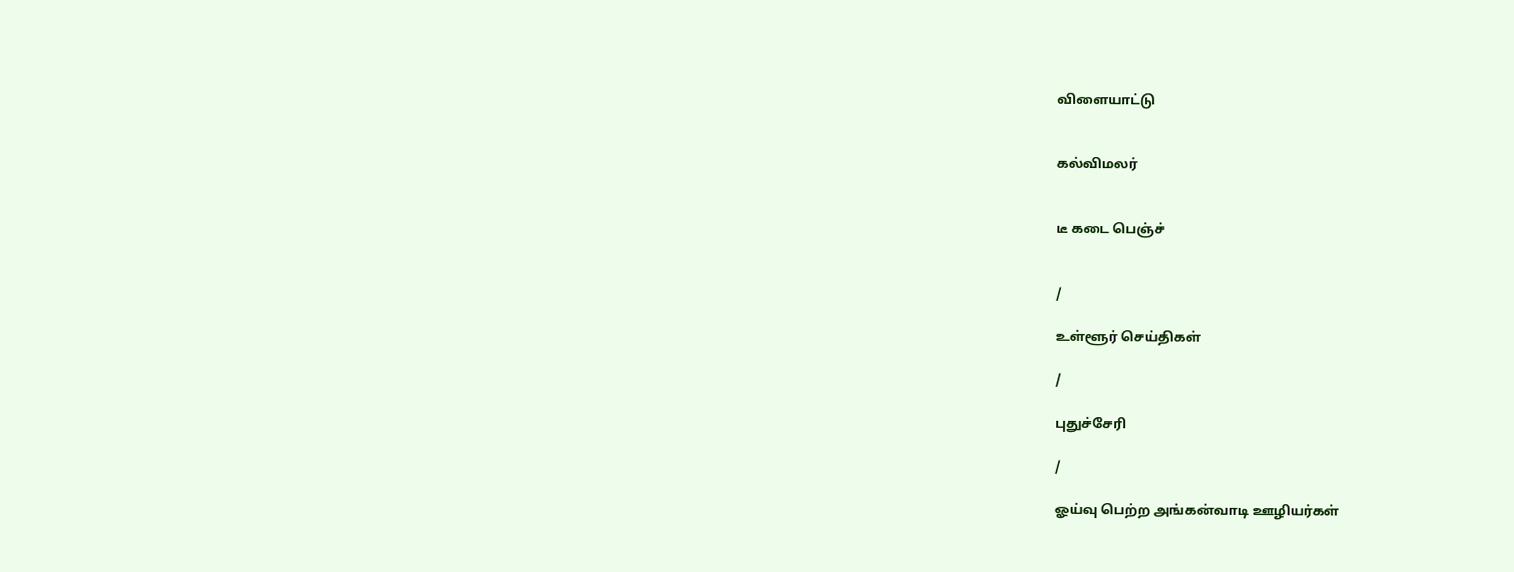விளையாட்டு


கல்விமலர்


டீ கடை பெஞ்ச்


/

உள்ளூர் செய்திகள்

/

புதுச்சேரி

/

ஓய்வு பெற்ற அங்கன்வாடி ஊழியர்கள்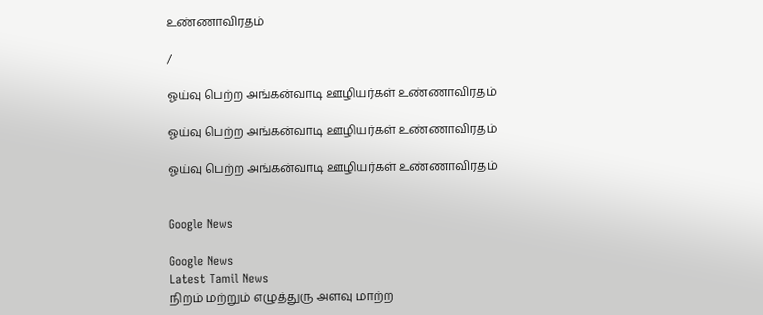உண்ணாவிரதம்

/

ஓய்வு பெற்ற அங்கன்வாடி ஊழியர்கள் உண்ணாவிரதம்

ஓய்வு பெற்ற அங்கன்வாடி ஊழியர்கள் உண்ணாவிரதம்

ஓய்வு பெற்ற அங்கன்வாடி ஊழியர்கள் உண்ணாவிரதம்


Google News

Google News
Latest Tamil News
நிறம் மற்றும் எழுத்துரு அளவு மாற்ற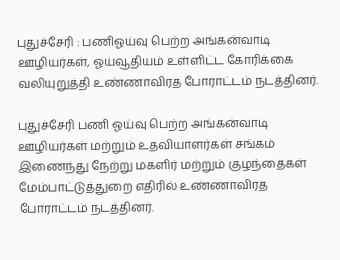புதுச்சேரி : பணிஓய்வு பெற்ற அங்கன்வாடி ஊழியர்கள், ஓய்வூதியம் உள்ளிட்ட கோரிக்கை வலியுறுத்தி உண்ணாவிரத போராட்டம் நடத்தினர்.

புதுச்சேரி பணி ஓய்வு பெற்ற அங்கன்வாடி ஊழியர்கள் மற்றும் உதவியாளர்கள் சங்கம் இணைந்து நேற்று மகளிர் மற்றும் குழந்தைகள் மேம்பாட்டுத்துறை எதிரில் உண்ணாவிரத போராட்டம் நடத்தினர்.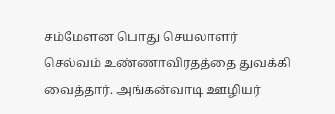சம்மேளன பொது செயலாளர் செல்வம் உண்ணாவிரதத்தை துவக்கி வைத்தார். அங்கன்வாடி ஊழியர்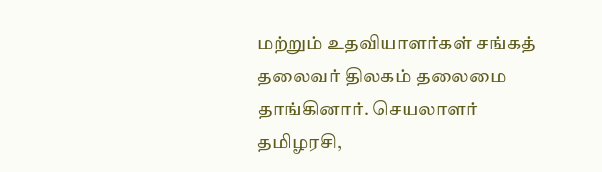மற்றும் உதவியாளர்கள் சங்கத் தலைவர் திலகம் தலைமை தாங்கினார். செயலாளர் தமிழரசி,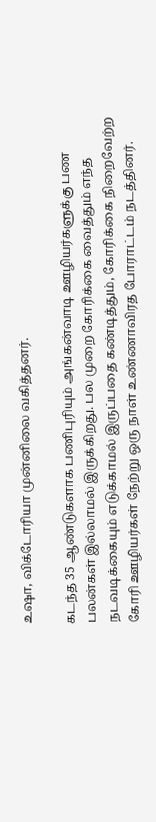உஷா, விக்டோரியா முன்னிலை வகித்தனர்.

கடந்த 35 ஆண்டுகளாக பணிபுரியும் அங்கன்வாடி ஊழியர்களுக்கு பண பலன்கள் இல்லாமல் இருக்கிறது. பல முறை கோரிக்கை வைத்தும் எந்த நடவடிக்கையும் எடுக்காமல் இருப்பதை கண்டித்தும், கோரிக்கை நிறைவேற்ற கோரி ஊழியர்கள் நேற்று ஒரு நாள் உண்ணாவிரத போராட்டம் நடத்தினர்.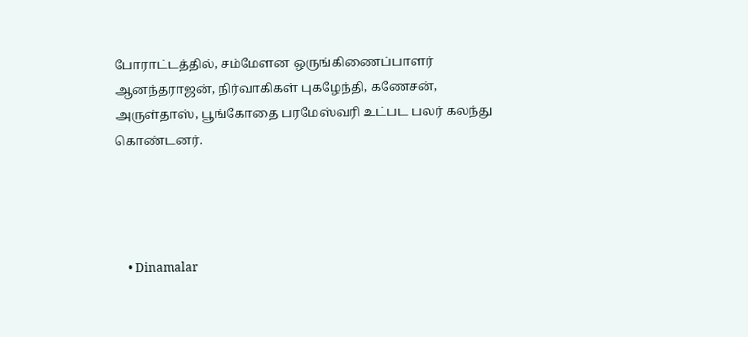போராட்டத்தில், சம்மேளன ஒருங்கிணைப்பாளர் ஆனந்தராஜன், நிர்வாகிகள் புகழேந்தி, கணேசன், அருள்தாஸ், பூங்கோதை பரமேஸ்வரி உட்பட பலர் கலந்து கொண்டனர்.




    • Dinamalar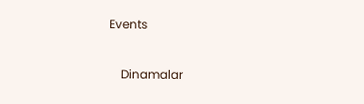Events


    Dinamalar